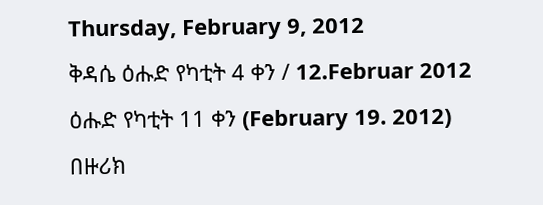Thursday, February 9, 2012
ቅዳሴ ዕሑድ የካቲት 4 ቀን / 12.Februar 2012
ዕሑድ የካቲት 11 ቀን (February 19. 2012) በዙሪክ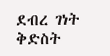ደብረ ገነት ቅድስት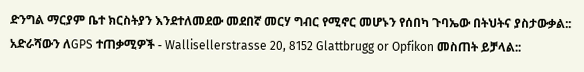ድንግል ማርያም ቤተ ክርስትያን እንደተለመደው መደበኛ መርሃ ግብር የሚኖር መሆኑን የሰበካ ጉባኤው በትህትና ያስታውቃል:: አድራሻውን ለGPS ተጠቃሚዎች - Wallisellerstrasse 20, 8152 Glattbrugg or Opfikon መስጠት ይቻላል::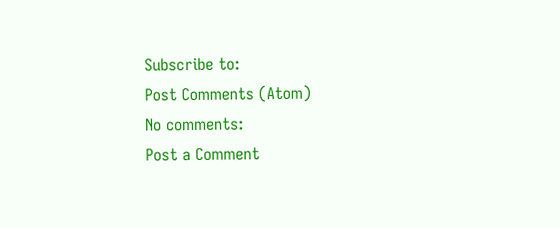Subscribe to:
Post Comments (Atom)
No comments:
Post a Comment